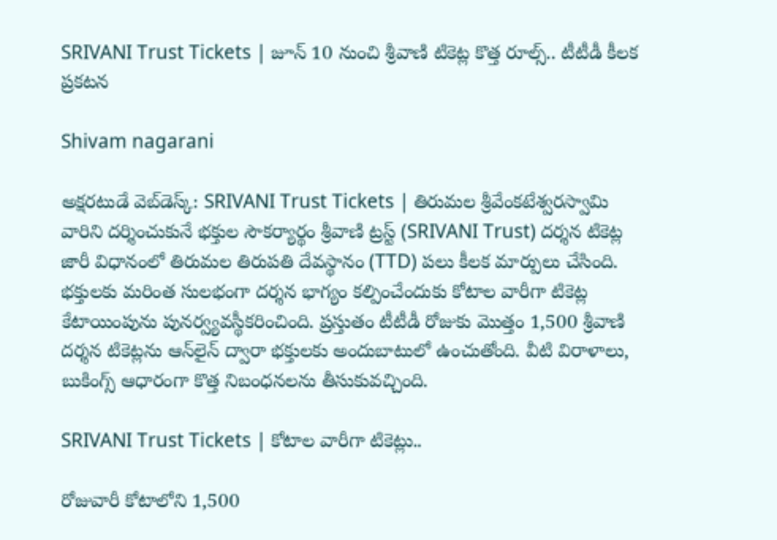SRIVANI Trust Tickets | జూన్ 10 నుంచి శ్రీవాణి టికెట్ల కొత్త రూల్స్.. టీటీడీ కీలక ప్రకటన

Shivam nagarani

అక్షరటుడే వెబ్‌డెస్క్: SRIVANI Trust Tickets | తిరుమల శ్రీవేంకటేశ్వరస్వామి వారిని దర్శించుకునే భక్తుల సౌకర్యార్థం శ్రీవాణి ట్రస్ట్ (SRIVANI Trust) దర్శన టికెట్ల జారీ విధానంలో తిరుమల తిరుపతి దేవస్థానం (TTD) పలు కీలక మార్పులు చేసింది. భక్తులకు మరింత సులభంగా దర్శన భాగ్యం కల్పించేందుకు కోటాల వారీగా టికెట్ల కేటాయింపును పునర్వ్యవస్థీకరించింది. ప్రస్తుతం టీటీడీ రోజుకు మొత్తం 1,500 శ్రీవాణి దర్శన టికెట్లను ఆన్‌లైన్ ద్వారా భక్తులకు అందుబాటులో ఉంచుతోంది. వీటి విరాళాలు, బుకింగ్స్ ఆధారంగా కొత్త నిబంధనలను తీసుకువచ్చింది.

SRIVANI Trust Tickets | కోటాల వారీగా టికెట్లు..

రోజువారీ కోటాలోని 1,500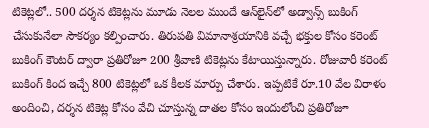టికెట్లలో.. 500 దర్శన టికెట్లను మూడు నెలల ముందే ఆన్‌లైన్‌లో అడ్వాన్స్ బుకింగ్ చేసుకునేలా సౌకర్యం కల్పించారు. తిరుపతి విమానాశ్రయానికి వచ్చే భక్తుల కోసం కరెంట్ బుకింగ్ కౌంటర్ ద్వారా ప్రతిరోజూ 200 శ్రీవాణి టికెట్లను కేటాయిస్తున్నారు. రోజువారీ కరెంట్ బుకింగ్ కింద ఇచ్చే 800 టికెట్లలో ఒక కీలక మార్పు చేశారు. ఇప్పటికే రూ.10 వేల విరాళం అందించి, దర్శన టికెట్ల కోసం వేచి చూస్తున్న దాతల కోసం ఇందులోంచి ప్రతిరోజూ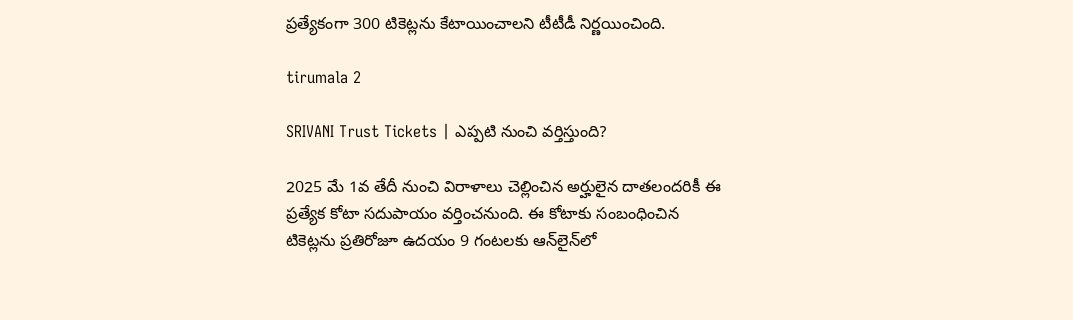ప్రత్యేకంగా 300 టికెట్లను కేటాయించాలని టీటీడీ నిర్ణయించింది.

tirumala 2

SRIVANI Trust Tickets | ఎప్పటి నుంచి వర్తిస్తుంది?

2025 మే 1వ తేదీ నుంచి విరాళాలు చెల్లించిన అర్హులైన దాతలందరికీ ఈ ప్రత్యేక కోటా సదుపాయం వర్తించనుంది. ఈ కోటాకు సంబంధించిన టికెట్లను ప్రతిరోజూ ఉదయం 9 గంటలకు ఆన్‌లైన్‌లో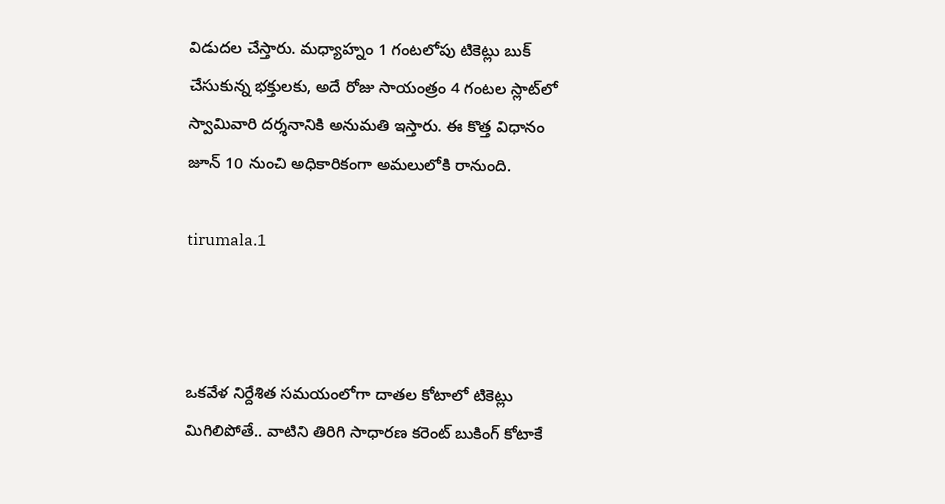విడుదల చేస్తారు. మధ్యాహ్నం 1 గంటలోపు టికెట్లు బుక్ చేసుకున్న భక్తులకు, అదే రోజు సాయంత్రం 4 గంటల స్లాట్‌లో స్వామివారి దర్శనానికి అనుమతి ఇస్తారు. ఈ కొత్త విధానం జూన్ 10 నుంచి అధికారికంగా అమలులోకి రానుంది.

tirumala.1



ఒకవేళ నిర్దేశిత సమయంలోగా దాతల కోటాలో టికెట్లు మిగిలిపోతే.. వాటిని తిరిగి సాధారణ కరెంట్ బుకింగ్ కోటాకే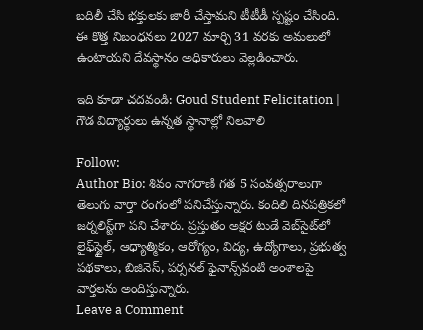బదిలీ చేసి భక్తులకు జారీ చేస్తామని టీటీడీ స్పష్టం చేసింది. ఈ కొత్త నిబంధనలు 2027 మార్చి 31 వరకు అమలులో ఉంటాయని దేవస్థానం అధికారులు వెల్లడించారు.

ఇది కూడా చదవండి: Goud Student Felicitation | గౌడ విద్యార్థులు ఉన్నత స్థానాల్లో నిలవాలి

Follow:
Author Bio: శివం నాగరాణి గత 5 సంవత్సరాలుగా తెలుగు వార్తా రంగంలో పనిచేస్తున్నారు. కందిలి దినపత్రికలో జర్నలిస్ట్‌గా పని చేశారు. ప్రస్తుతం అక్షర టుడే వెబ్‌సైట్‌లో లైఫ్‌స్టైల్, ఆధ్యాత్మికం, ఆరోగ్యం, విద్య, ఉద్యోగాలు, ప్రభుత్వ పథకాలు, బిజినెస్, పర్సనల్ ఫైనాన్స్‌వంటి అంశాలపై వార్తలను అందిస్తున్నారు.
Leave a Comment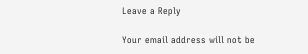Leave a Reply

Your email address will not be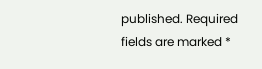published. Required fields are marked *